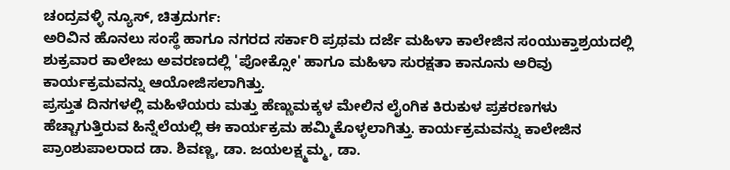ಚಂದ್ರವಳ್ಳಿ ನ್ಯೂಸ್, ಚಿತ್ರದುರ್ಗ:
ಅರಿವಿನ ಹೊನಲು ಸಂಸ್ಥೆ ಹಾಗೂ ನಗರದ ಸರ್ಕಾರಿ ಪ್ರಥಮ ದರ್ಜೆ ಮಹಿಳಾ ಕಾಲೇಜಿನ ಸಂಯುಕ್ತಾಶ್ರಯದಲ್ಲಿ ಶುಕ್ರವಾರ ಕಾಲೇಜು ಅವರಣದಲ್ಲಿ 'ಪೋಕ್ಸೋ' ಹಾಗೂ ಮಹಿಳಾ ಸುರಕ್ಷತಾ ಕಾನೂನು ಅರಿವು ಕಾರ್ಯಕ್ರಮವನ್ನು ಆಯೋಜಿಸಲಾಗಿತ್ತು.
ಪ್ರಸ್ತುತ ದಿನಗಳಲ್ಲಿ ಮಹಿಳೆಯರು ಮತ್ತು ಹೆಣ್ಣುಮಕ್ಕಳ ಮೇಲಿನ ಲೈಂಗಿಕ ಕಿರುಕುಳ ಪ್ರಕರಣಗಳು ಹೆಚ್ಚಾಗುತ್ತಿರುವ ಹಿನ್ನೆಲೆಯಲ್ಲಿ ಈ ಕಾರ್ಯಕ್ರಮ ಹಮ್ಮಿಕೊಳ್ಳಲಾಗಿತ್ತು. ಕಾರ್ಯಕ್ರಮವನ್ನು ಕಾಲೇಜಿನ ಪ್ರಾಂಶುಪಾಲರಾದ ಡಾ. ಶಿವಣ್ಣ, ಡಾ. ಜಯಲಕ್ಷ್ಮಮ್ಮ, ಡಾ.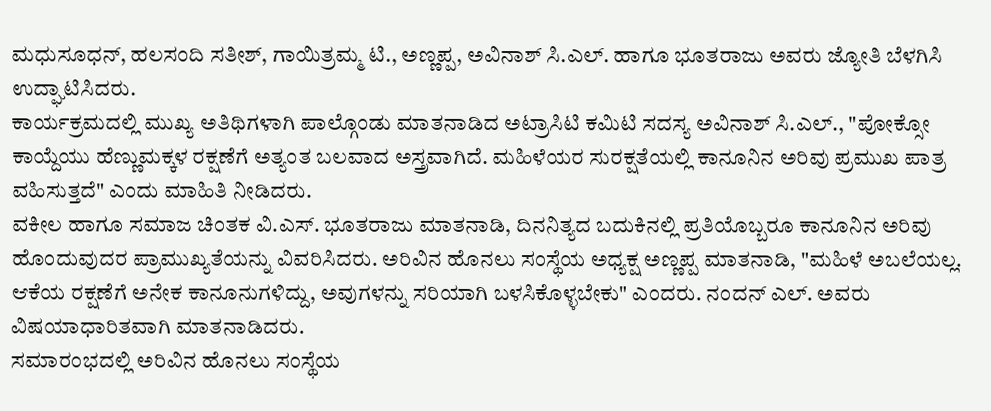ಮಧುಸೂಧನ್, ಹಲಸಂದಿ ಸತೀಶ್, ಗಾಯಿತ್ರಮ್ಮ ಟಿ., ಅಣ್ಣಪ್ಪ, ಅವಿನಾಶ್ ಸಿ.ಎಲ್. ಹಾಗೂ ಭೂತರಾಜು ಅವರು ಜ್ಯೋತಿ ಬೆಳಗಿಸಿ ಉದ್ಘಾಟಿಸಿದರು.
ಕಾರ್ಯಕ್ರಮದಲ್ಲಿ ಮುಖ್ಯ ಅತಿಥಿಗಳಾಗಿ ಪಾಲ್ಗೊಂಡು ಮಾತನಾಡಿದ ಅಟ್ರಾಸಿಟಿ ಕಮಿಟಿ ಸದಸ್ಯ ಅವಿನಾಶ್ ಸಿ.ಎಲ್., "ಪೋಕ್ಸೋ ಕಾಯ್ದೆಯು ಹೆಣ್ಣುಮಕ್ಕಳ ರಕ್ಷಣೆಗೆ ಅತ್ಯಂತ ಬಲವಾದ ಅಸ್ತ್ರವಾಗಿದೆ. ಮಹಿಳೆಯರ ಸುರಕ್ಷತೆಯಲ್ಲಿ ಕಾನೂನಿನ ಅರಿವು ಪ್ರಮುಖ ಪಾತ್ರ ವಹಿಸುತ್ತದೆ" ಎಂದು ಮಾಹಿತಿ ನೀಡಿದರು.
ವಕೀಲ ಹಾಗೂ ಸಮಾಜ ಚಿಂತಕ ವಿ.ಎಸ್. ಭೂತರಾಜು ಮಾತನಾಡಿ, ದಿನನಿತ್ಯದ ಬದುಕಿನಲ್ಲಿ ಪ್ರತಿಯೊಬ್ಬರೂ ಕಾನೂನಿನ ಅರಿವು ಹೊಂದುವುದರ ಪ್ರಾಮುಖ್ಯತೆಯನ್ನು ವಿವರಿಸಿದರು. ಅರಿವಿನ ಹೊನಲು ಸಂಸ್ಥೆಯ ಅಧ್ಯಕ್ಷ ಅಣ್ಣಪ್ಪ ಮಾತನಾಡಿ, "ಮಹಿಳೆ ಅಬಲೆಯಲ್ಲ. ಆಕೆಯ ರಕ್ಷಣೆಗೆ ಅನೇಕ ಕಾನೂನುಗಳಿದ್ದು, ಅವುಗಳನ್ನು ಸರಿಯಾಗಿ ಬಳಸಿಕೊಳ್ಳಬೇಕು" ಎಂದರು. ನಂದನ್ ಎಲ್. ಅವರು ವಿಷಯಾಧಾರಿತವಾಗಿ ಮಾತನಾಡಿದರು.
ಸಮಾರಂಭದಲ್ಲಿ ಅರಿವಿನ ಹೊನಲು ಸಂಸ್ಥೆಯ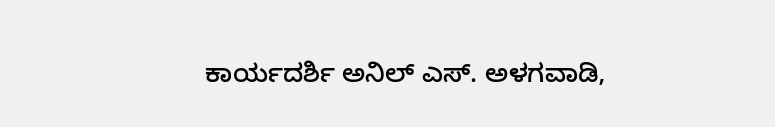ಕಾರ್ಯದರ್ಶಿ ಅನಿಲ್ ಎಸ್. ಅಳಗವಾಡಿ,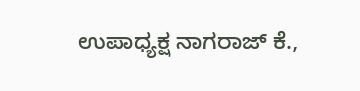ಉಪಾಧ್ಯಕ್ಷ ನಾಗರಾಜ್ ಕೆ.,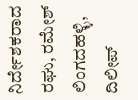ನಿರ್ದೇಶಕರಾದ ರಘು, ರಮೇಶ್ ಲಿಂಗದಹಳ್ಳಿ, ದಿಲೀಪ್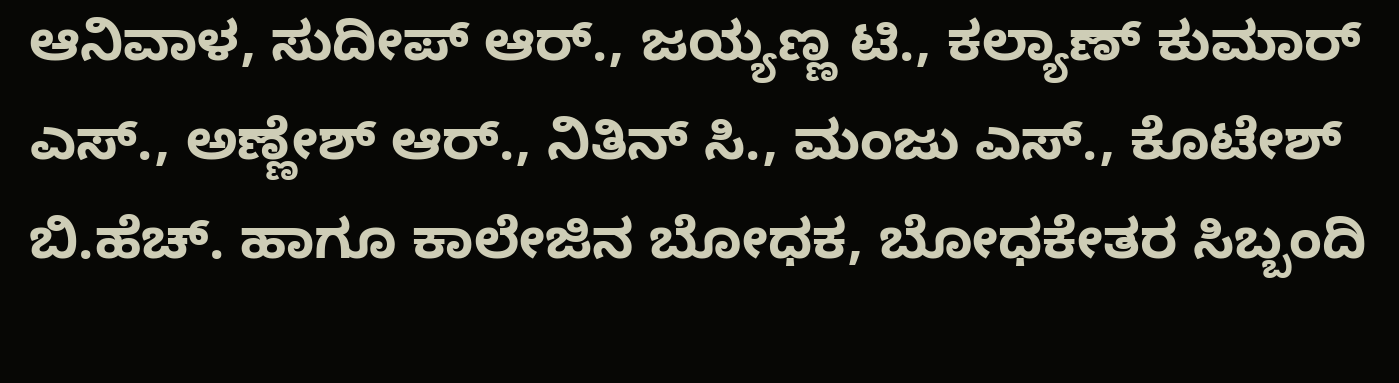ಆನಿವಾಳ, ಸುದೀಪ್ ಆರ್., ಜಯ್ಯಣ್ಣ ಟಿ., ಕಲ್ಯಾಣ್ ಕುಮಾರ್ ಎಸ್., ಅಣ್ಣೇಶ್ ಆರ್., ನಿತಿನ್ ಸಿ., ಮಂಜು ಎಸ್., ಕೊಟೇಶ್ ಬಿ.ಹೆಚ್. ಹಾಗೂ ಕಾಲೇಜಿನ ಬೋಧಕ, ಬೋಧಕೇತರ ಸಿಬ್ಬಂದಿ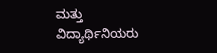ಮತ್ತು ವಿದ್ಯಾರ್ಥಿನಿಯರು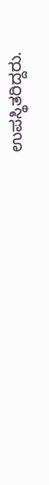ಉಪಸ್ಥಿತರಿದ್ದರು.